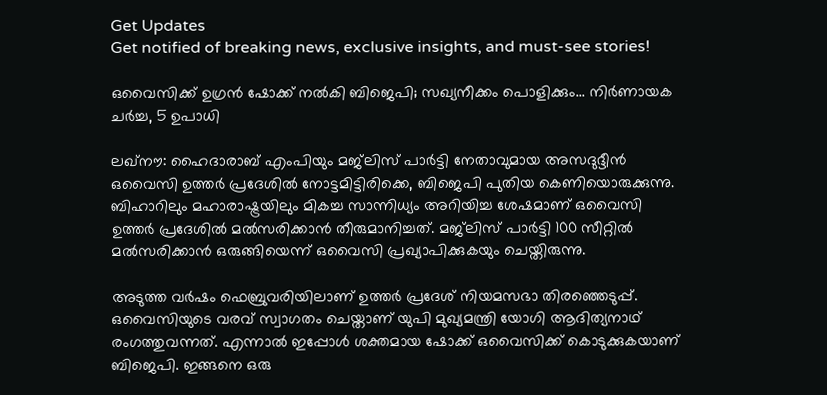Get Updates
Get notified of breaking news, exclusive insights, and must-see stories!

ഒവൈസിക്ക് ഉഗ്രന്‍ ഷോക്ക് നല്‍കി ബിജെപി; സഖ്യനീക്കം പൊളിക്കും... നിര്‍ണായക ചര്‍ച്ച, 5 ഉപാധി

ലഖ്‌നൗ: ഹൈദാരാബ് എംപിയും മജ്‌ലിസ് പാര്‍ട്ടി നേതാവുമായ അസദുദ്ദീന്‍ ഒവൈസി ഉത്തര്‍ പ്രദേശില്‍ നോട്ടമിട്ടിരിക്കെ, ബിജെപി പുതിയ കെണിയൊരുക്കുന്നു. ബിഹാറിലും മഹാരാഷ്ട്രയിലും മികച്ച സാന്നിധ്യം അറിയിച്ച ശേഷമാണ് ഒവൈസി ഉത്തര്‍ പ്രദേശില്‍ മല്‍സരിക്കാന്‍ തീരുമാനിച്ചത്. മജ്‌ലിസ് പാര്‍ട്ടി 100 സീറ്റില്‍ മല്‍സരിക്കാന്‍ ഒരുങ്ങിയെന്ന് ഒവൈസി പ്രഖ്യാപിക്കുകയും ചെയ്തിരുന്നു.

അടുത്ത വര്‍ഷം ഫെബ്രുവരിയിലാണ് ഉത്തര്‍ പ്രദേശ് നിയമസഭാ തിരഞ്ഞെടുപ്പ്. ഒവൈസിയുടെ വരവ് സ്വാഗതം ചെയ്താണ് യുപി മുഖ്യമന്ത്രി യോഗി ആദിത്യനാഥ് രംഗത്തുവന്നത്. എന്നാല്‍ ഇപ്പോള്‍ ശക്തമായ ഷോക്ക് ഒവൈസിക്ക് കൊടുക്കുകയാണ് ബിജെപി. ഇങ്ങനെ ഒരു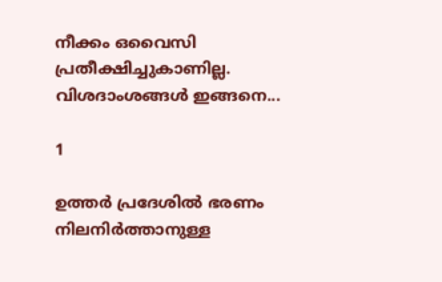നീക്കം ഒവൈസി പ്രതീക്ഷിച്ചുകാണില്ല. വിശദാംശങ്ങള്‍ ഇങ്ങനെ...

1

ഉത്തര്‍ പ്രദേശില്‍ ഭരണം നിലനിര്‍ത്താനുള്ള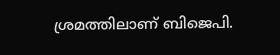ശ്രമത്തിലാണ് ബിജെപി.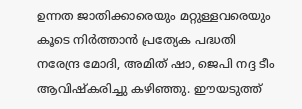ഉന്നത ജാതിക്കാരെയും മറ്റുള്ളവരെയും കൂടെ നിര്‍ത്താന്‍ പ്രത്യേക പദ്ധതി നരേന്ദ്ര മോദി, അമിത് ഷാ, ജെപി നദ്ദ ടീം ആവിഷ്‌കരിച്ചു കഴിഞ്ഞു. ഈയടുത്ത്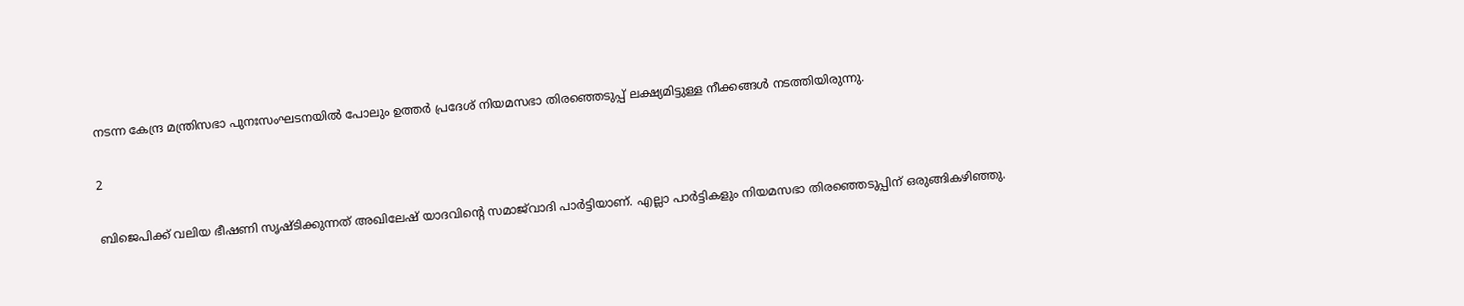നടന്ന കേന്ദ്ര മന്ത്രിസഭാ പുനഃസംഘടനയില്‍ പോലും ഉത്തര്‍ പ്രദേശ് നിയമസഭാ തിരഞ്ഞെടുപ്പ് ലക്ഷ്യമിട്ടുള്ള നീക്കങ്ങള്‍ നടത്തിയിരുന്നു.

2

ബിജെപിക്ക് വലിയ ഭീഷണി സൃഷ്ടിക്കുന്നത് അഖിലേഷ് യാദവിന്റെ സമാജ്‌വാദി പാര്‍ട്ടിയാണ്. എല്ലാ പാര്‍ട്ടികളും നിയമസഭാ തിരഞ്ഞെടുപ്പിന് ഒരുങ്ങികഴിഞ്ഞു.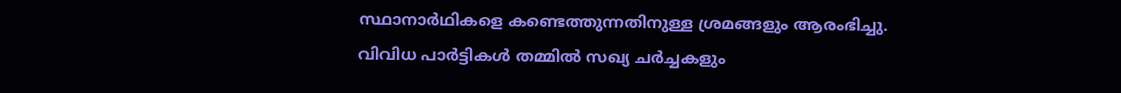സ്ഥാനാര്‍ഥികളെ കണ്ടെത്തുന്നതിനുള്ള ശ്രമങ്ങളും ആരംഭിച്ചു. വിവിധ പാര്‍ട്ടികള്‍ തമ്മില്‍ സഖ്യ ചര്‍ച്ചകളും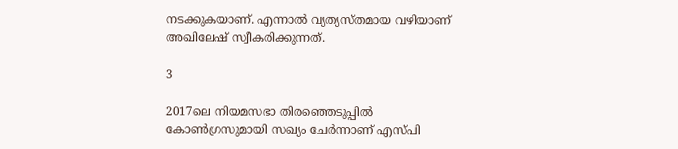നടക്കുകയാണ്. എന്നാല്‍ വ്യത്യസ്തമായ വഴിയാണ് അഖിലേഷ് സ്വീകരിക്കുന്നത്.

3

2017ലെ നിയമസഭാ തിരഞ്ഞെടുപ്പില്‍ കോണ്‍ഗ്രസുമായി സഖ്യം ചേര്‍ന്നാണ് എസ്പി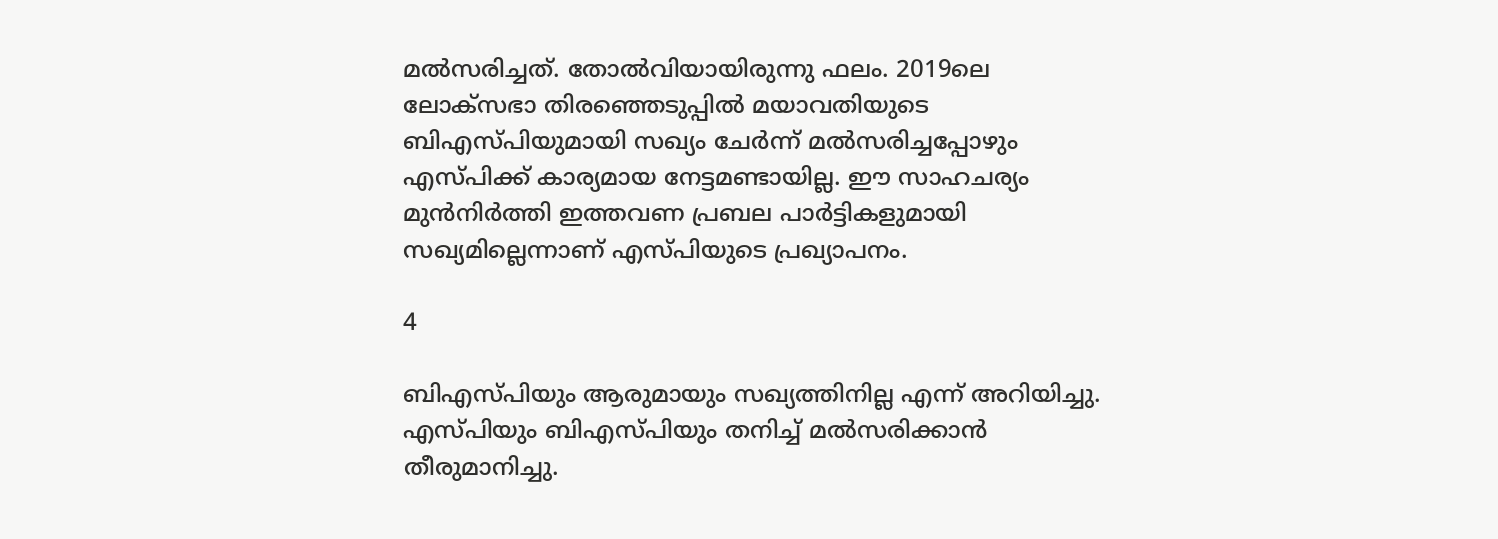മല്‍സരിച്ചത്. തോല്‍വിയായിരുന്നു ഫലം. 2019ലെ ലോക്‌സഭാ തിരഞ്ഞെടുപ്പില്‍ മയാവതിയുടെ ബിഎസ്പിയുമായി സഖ്യം ചേര്‍ന്ന് മല്‍സരിച്ചപ്പോഴും എസ്പിക്ക് കാര്യമായ നേട്ടമണ്ടായില്ല. ഈ സാഹചര്യം മുന്‍നിര്‍ത്തി ഇത്തവണ പ്രബല പാര്‍ട്ടികളുമായി സഖ്യമില്ലെന്നാണ് എസ്പിയുടെ പ്രഖ്യാപനം.

4

ബിഎസ്പിയും ആരുമായും സഖ്യത്തിനില്ല എന്ന് അറിയിച്ചു. എസ്പിയും ബിഎസ്പിയും തനിച്ച് മല്‍സരിക്കാന്‍ തീരുമാനിച്ചു.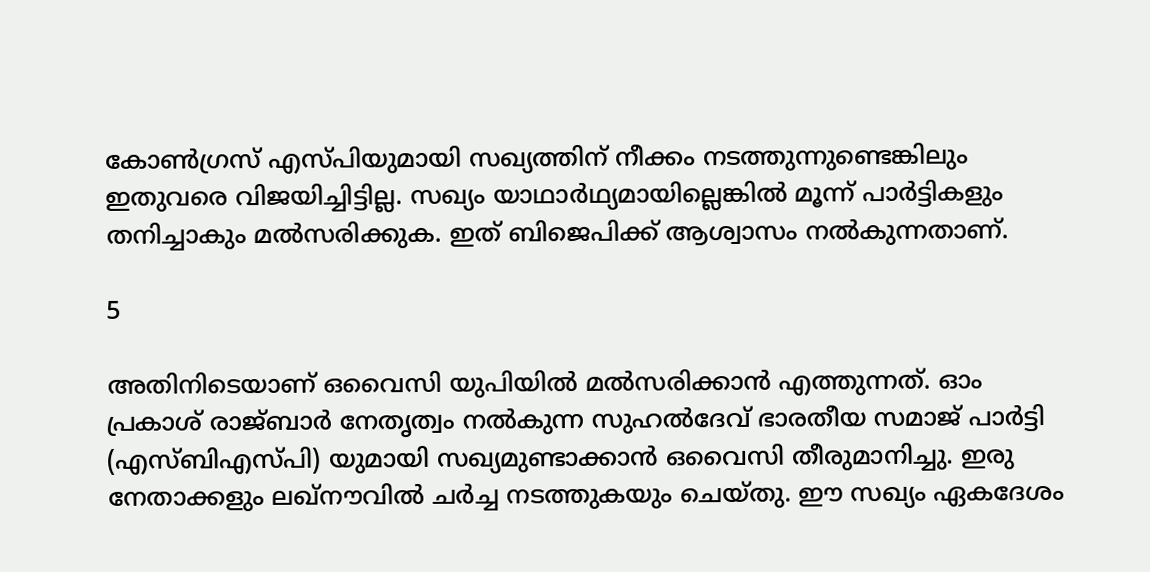കോണ്‍ഗ്രസ് എസ്പിയുമായി സഖ്യത്തിന് നീക്കം നടത്തുന്നുണ്ടെങ്കിലും ഇതുവരെ വിജയിച്ചിട്ടില്ല. സഖ്യം യാഥാര്‍ഥ്യമായില്ലെങ്കില്‍ മൂന്ന് പാര്‍ട്ടികളും തനിച്ചാകും മല്‍സരിക്കുക. ഇത് ബിജെപിക്ക് ആശ്വാസം നല്‍കുന്നതാണ്.

5

അതിനിടെയാണ് ഒവൈസി യുപിയില്‍ മല്‍സരിക്കാന്‍ എത്തുന്നത്. ഓം പ്രകാശ് രാജ്ബാര്‍ നേതൃത്വം നല്‍കുന്ന സുഹല്‍ദേവ് ഭാരതീയ സമാജ് പാര്‍ട്ടി (എസ്ബിഎസ്പി) യുമായി സഖ്യമുണ്ടാക്കാന്‍ ഒവൈസി തീരുമാനിച്ചു. ഇരു നേതാക്കളും ലഖ്‌നൗവില്‍ ചര്‍ച്ച നടത്തുകയും ചെയ്തു. ഈ സഖ്യം ഏകദേശം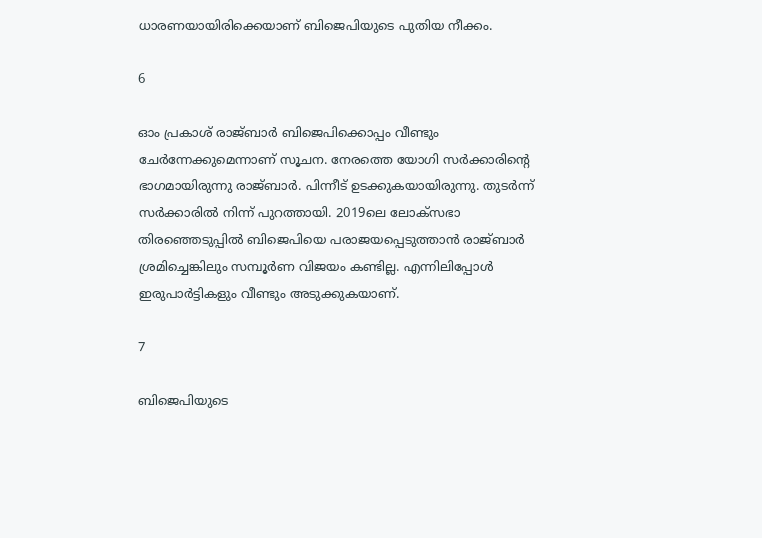ധാരണയായിരിക്കെയാണ് ബിജെപിയുടെ പുതിയ നീക്കം.

6

ഓം പ്രകാശ് രാജ്ബാര്‍ ബിജെപിക്കൊപ്പം വീണ്ടും ചേര്‍ന്നേക്കുമെന്നാണ് സൂചന. നേരത്തെ യോഗി സര്‍ക്കാരിന്റെ ഭാഗമായിരുന്നു രാജ്ബാര്‍. പിന്നീട് ഉടക്കുകയായിരുന്നു. തുടര്‍ന്ന് സര്‍ക്കാരില്‍ നിന്ന് പുറത്തായി. 2019ലെ ലോക്‌സഭാ തിരഞ്ഞെടുപ്പില്‍ ബിജെപിയെ പരാജയപ്പെടുത്താന്‍ രാജ്ബാര്‍ ശ്രമിച്ചെങ്കിലും സമ്പൂര്‍ണ വിജയം കണ്ടില്ല. എന്നിലിപ്പോള്‍ ഇരുപാര്‍ട്ടികളും വീണ്ടും അടുക്കുകയാണ്.

7

ബിജെപിയുടെ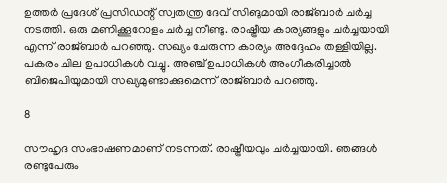ഉത്തര്‍ പ്രദേശ് പ്രസിഡന്റ് സ്വതന്ത്ര ദേവ് സിങുമായി രാജ്ബാര്‍ ചര്‍ച്ച നടത്തി. ഒരു മണിക്കൂറോളം ചര്‍ച്ച നീണ്ടു. രാഷ്ട്രീയ കാര്യങ്ങളും ചര്‍ച്ചയായി എന്ന് രാജ്ബാര്‍ പറഞ്ഞു. സഖ്യം ചേരുന്ന കാര്യം അദ്ദേഹം തള്ളിയില്ല. പകരം ചില ഉപാധികള്‍ വച്ചു. അഞ്ച് ഉപാധികള്‍ അംഗീകരിച്ചാല്‍ ബിജെപിയുമായി സഖ്യമുണ്ടാക്കുമെന്ന് രാജ്ബാര്‍ പറഞ്ഞു.

8

സൗഹൃദ സംഭാഷണമാണ് നടന്നത്. രാഷ്ട്രീയവും ചര്‍ച്ചയായി. ഞങ്ങള്‍ രണ്ടുപേരും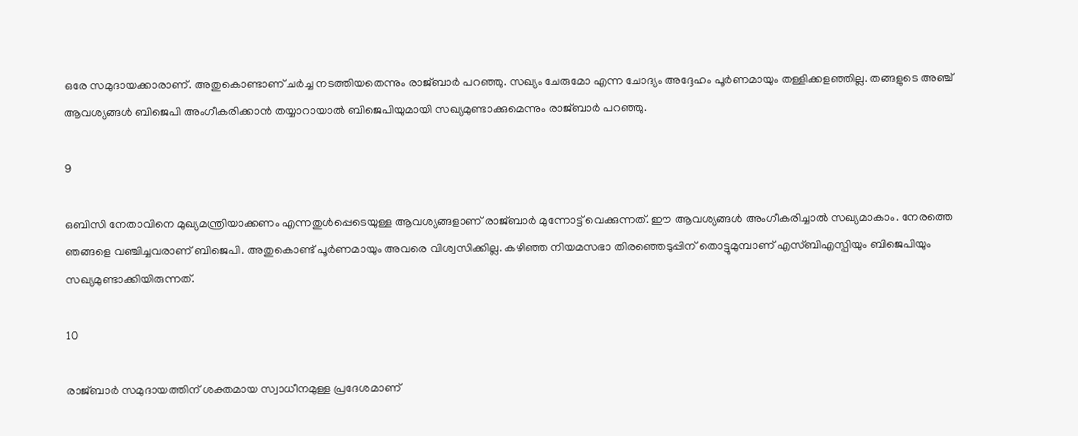ഒരേ സമുദായക്കാരാണ്. അതുകൊണ്ടാണ് ചര്‍ച്ച നടത്തിയതെന്നും രാജ്ബാര്‍ പറഞ്ഞു. സഖ്യം ചേരുമോ എന്ന ചോദ്യം അദ്ദേഹം പൂര്‍ണമായും തള്ളിക്കളഞ്ഞില്ല. തങ്ങളുടെ അഞ്ച് ആവശ്യങ്ങള്‍ ബിജെപി അംഗീകരിക്കാന്‍ തയ്യാറായാല്‍ ബിജെപിയുമായി സഖ്യമുണ്ടാക്കുമെന്നും രാജ്ബാര്‍ പറഞ്ഞു.

9

ഒബിസി നേതാവിനെ മുഖ്യമന്ത്രിയാക്കണം എന്നതുള്‍പ്പെടെയുള്ള ആവശ്യങ്ങളാണ് രാജ്ബാര്‍ മുന്നോട്ട് വെക്കുന്നത്. ഈ ആവശ്യങ്ങള്‍ അംഗീകരിച്ചാല്‍ സഖ്യമാകാം. നേരത്തെ ഞങ്ങളെ വഞ്ചിച്ചവരാണ് ബിജെപി. അതുകൊണ്ട് പൂര്‍ണമായും അവരെ വിശ്വസിക്കില്ല. കഴിഞ്ഞ നിയമസഭാ തിരഞ്ഞെടുപ്പിന് തൊട്ടുമുമ്പാണ് എസ്ബിഎസ്പിയും ബിജെപിയും സഖ്യമുണ്ടാക്കിയിരുന്നത്.

10

രാജ്ബാര്‍ സമുദായത്തിന് ശക്തമായ സ്വാധീനമുള്ള പ്രദേശമാണ്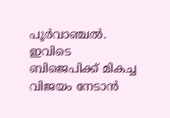പൂര്‍വാഞ്ചല്‍. ഇവിടെ ബിജെപിക്ക് മികച്ച വിജയം നേടാന്‍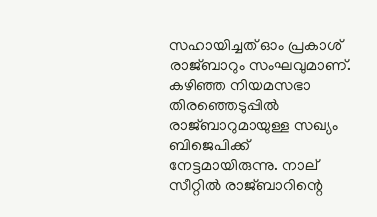സഹായിച്ചത് ഓം പ്രകാശ് രാജ്ബാറും സംഘവുമാണ്. കഴിഞ്ഞ നിയമസഭാ തിരഞ്ഞെടുപ്പില്‍ രാജ്ബാറുമായുള്ള സഖ്യം ബിജെപിക്ക് നേട്ടമായിരുന്നു. നാല് സീറ്റില്‍ രാജ്ബാറിന്റെ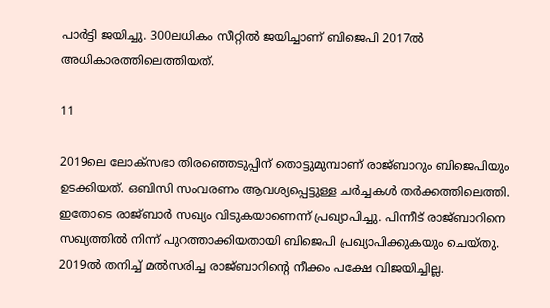പാര്‍ട്ടി ജയിച്ചു. 300ലധികം സീറ്റില്‍ ജയിച്ചാണ് ബിജെപി 2017ല്‍ അധികാരത്തിലെത്തിയത്.

11

2019ലെ ലോക്‌സഭാ തിരഞ്ഞെടുപ്പിന് തൊട്ടുമുമ്പാണ് രാജ്ബാറും ബിജെപിയും ഉടക്കിയത്. ഒബിസി സംവരണം ആവശ്യപ്പെട്ടുള്ള ചര്‍ച്ചകള്‍ തര്‍ക്കത്തിലെത്തി. ഇതോടെ രാജ്ബാര്‍ സഖ്യം വിടുകയാണെന്ന് പ്രഖ്യാപിച്ചു. പിന്നീട് രാജ്ബാറിനെ സഖ്യത്തില്‍ നിന്ന് പുറത്താക്കിയതായി ബിജെപി പ്രഖ്യാപിക്കുകയും ചെയ്തു. 2019ല്‍ തനിച്ച് മല്‍സരിച്ച രാജ്ബാറിന്റെ നീക്കം പക്ഷേ വിജയിച്ചില്ല.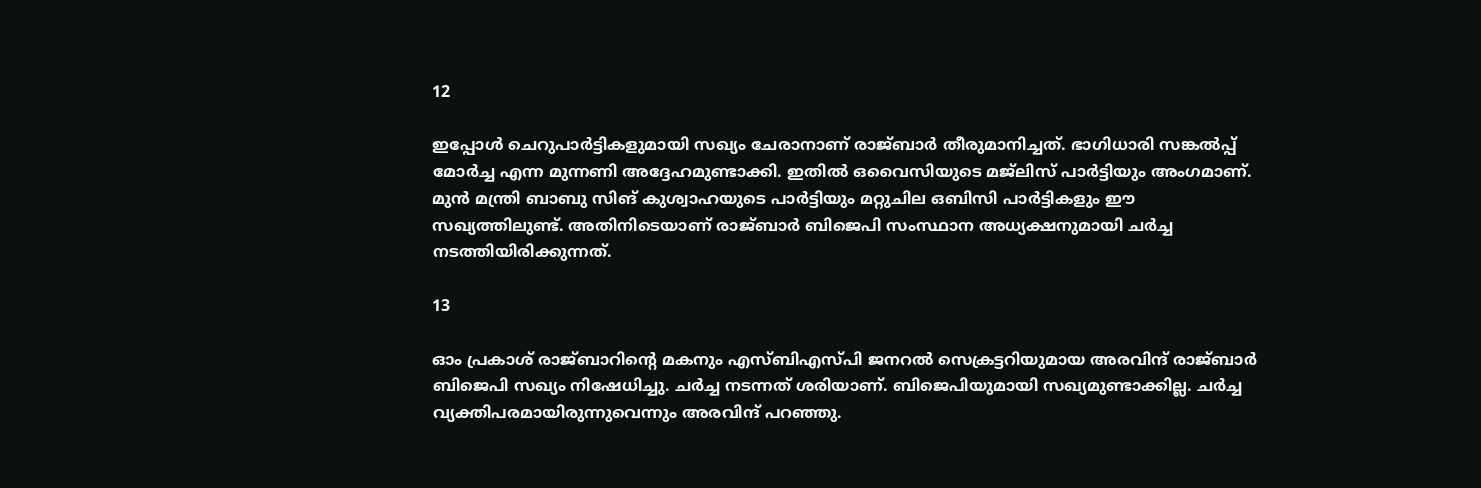12

ഇപ്പോള്‍ ചെറുപാര്‍ട്ടികളുമായി സഖ്യം ചേരാനാണ് രാജ്ബാര്‍ തീരുമാനിച്ചത്. ഭാഗിധാരി സങ്കല്‍പ്പ് മോര്‍ച്ച എന്ന മുന്നണി അദ്ദേഹമുണ്ടാക്കി. ഇതില്‍ ഒവൈസിയുടെ മജ്‌ലിസ് പാര്‍ട്ടിയും അംഗമാണ്. മുന്‍ മന്ത്രി ബാബു സിങ് കുശ്വാഹയുടെ പാര്‍ട്ടിയും മറ്റുചില ഒബിസി പാര്‍ട്ടികളും ഈ സഖ്യത്തിലുണ്ട്. അതിനിടെയാണ് രാജ്ബാര്‍ ബിജെപി സംസ്ഥാന അധ്യക്ഷനുമായി ചര്‍ച്ച നടത്തിയിരിക്കുന്നത്.

13

ഓം പ്രകാശ് രാജ്ബാറിന്റെ മകനും എസ്ബിഎസ്പി ജനറല്‍ സെക്രട്ടറിയുമായ അരവിന്ദ് രാജ്ബാര്‍ ബിജെപി സഖ്യം നിഷേധിച്ചു. ചര്‍ച്ച നടന്നത് ശരിയാണ്. ബിജെപിയുമായി സഖ്യമുണ്ടാക്കില്ല. ചര്‍ച്ച വ്യക്തിപരമായിരുന്നുവെന്നും അരവിന്ദ് പറഞ്ഞു.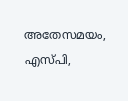അതേസമയം, എസ്പി,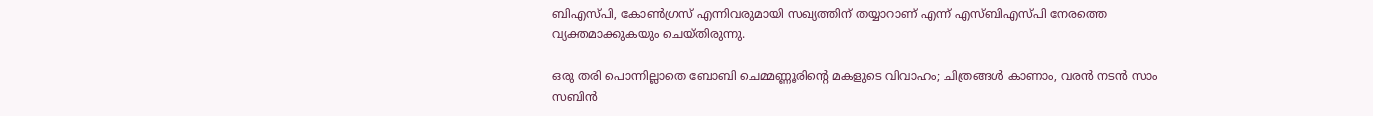ബിഎസ്പി, കോണ്‍ഗ്രസ് എന്നിവരുമായി സഖ്യത്തിന് തയ്യാറാണ് എന്ന് എസ്ബിഎസ്പി നേരത്തെ വ്യക്തമാക്കുകയും ചെയ്തിരുന്നു.

ഒരു തരി പൊന്നില്ലാതെ ബോബി ചെമ്മണ്ണൂരിന്റെ മകളുടെ വിവാഹം; ചിത്രങ്ങള്‍ കാണാം, വരന്‍ നടന്‍ സാം സബിന്‍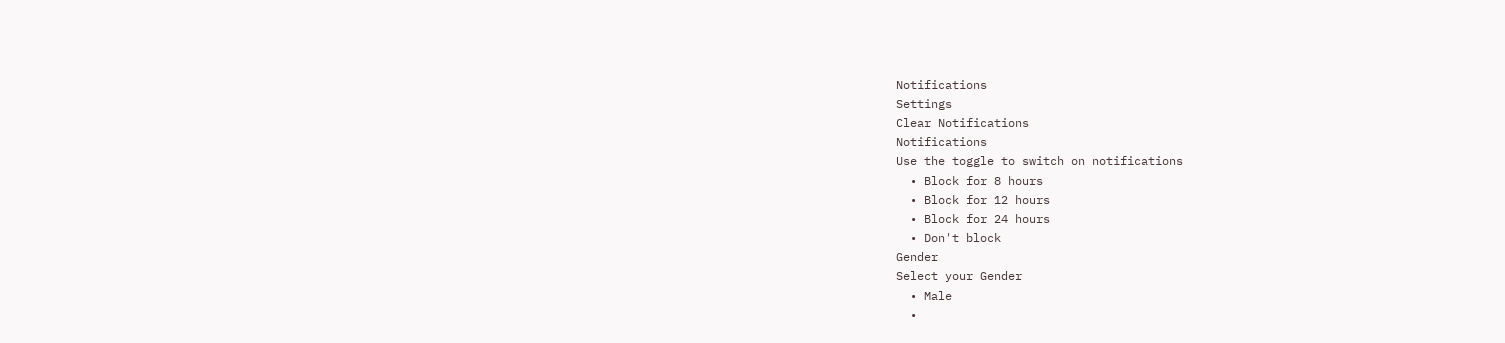Notifications
Settings
Clear Notifications
Notifications
Use the toggle to switch on notifications
  • Block for 8 hours
  • Block for 12 hours
  • Block for 24 hours
  • Don't block
Gender
Select your Gender
  • Male
  •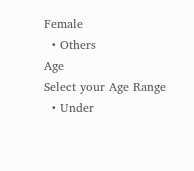Female
  • Others
Age
Select your Age Range
  • Under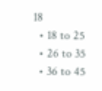18
  • 18 to 25
  • 26 to 35
  • 36 to 45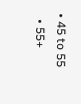• 45 to 55
  • 55+